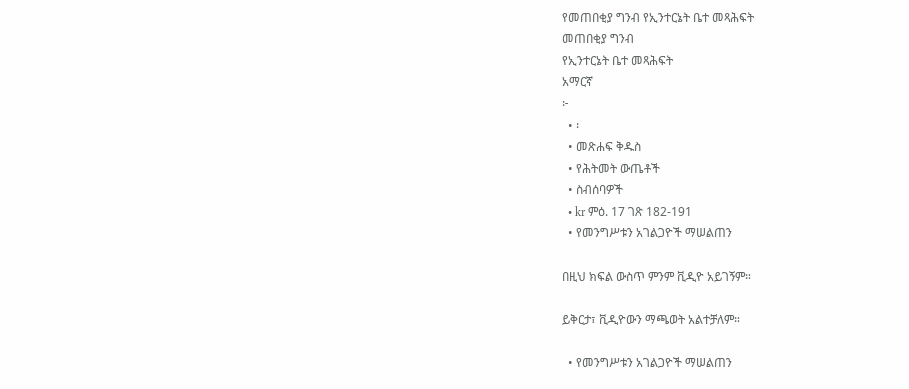የመጠበቂያ ግንብ የኢንተርኔት ቤተ መጻሕፍት
መጠበቂያ ግንብ
የኢንተርኔት ቤተ መጻሕፍት
አማርኛ
፦
  • ፡
  • መጽሐፍ ቅዱስ
  • የሕትመት ውጤቶች
  • ስብሰባዎች
  • kr ምዕ. 17 ገጽ 182-191
  • የመንግሥቱን አገልጋዮች ማሠልጠን

በዚህ ክፍል ውስጥ ምንም ቪዲዮ አይገኝም።

ይቅርታ፣ ቪዲዮውን ማጫወት አልተቻለም።

  • የመንግሥቱን አገልጋዮች ማሠልጠን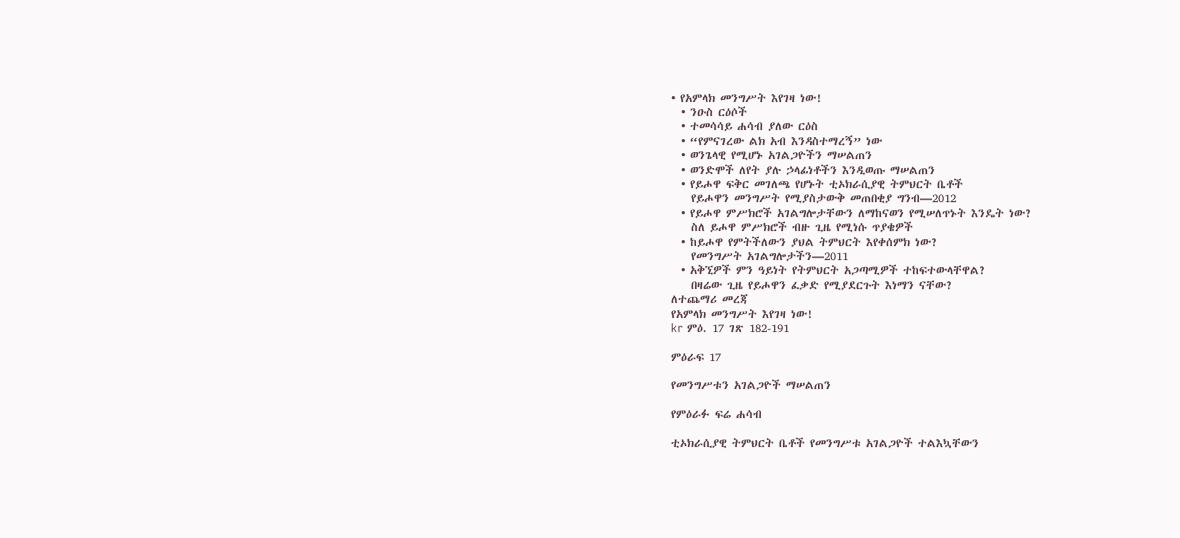• የአምላክ መንግሥት እየገዛ ነው!
  • ንዑስ ርዕሶች
  • ተመሳሳይ ሐሳብ ያለው ርዕስ
  • “የምናገረው ልክ አብ እንዳስተማረኝ” ነው
  • ወንጌላዊ የሚሆኑ አገልጋዮችን ማሠልጠን
  • ወንድሞች ለየት ያሉ ኃላፊነቶችን እንዲወጡ ማሠልጠን
  • የይሖዋ ፍቅር መገለጫ የሆኑት ቲኦክራሲያዊ ትምህርት ቤቶች
    የይሖዋን መንግሥት የሚያስታውቅ መጠበቂያ ግንብ—2012
  • የይሖዋ ምሥክሮች አገልግሎታቸውን ለማከናወን የሚሠለጥኑት እንዴት ነው?
    ስለ ይሖዋ ምሥክሮች ብዙ ጊዜ የሚነሱ ጥያቄዎች
  • ከይሖዋ የምትችለውን ያህል ትምህርት እየቀሰምክ ነው?
    የመንግሥት አገልግሎታችን—2011
  • አቅኚዎች ምን ዓይነት የትምህርት አጋጣሚዎች ተከፍተውላቸዋል?
    በዛሬው ጊዜ የይሖዋን ፈቃድ የሚያደርጉት እነማን ናቸው?
ለተጨማሪ መረጃ
የአምላክ መንግሥት እየገዛ ነው!
kr ምዕ. 17 ገጽ 182-191

ምዕራፍ 17

የመንግሥቱን አገልጋዮች ማሠልጠን

የምዕራፉ ፍሬ ሐሳብ

ቲኦክራሲያዊ ትምህርት ቤቶች የመንግሥቱ አገልጋዮች ተልእኳቸውን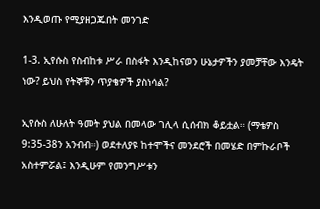እንዲወጡ የሚያዘጋጁበት መንገድ

1-3. ኢየሱስ የስብከቱ ሥራ በስፋት እንዲከናወን ሁኔታዎችን ያመቻቸው እንዴት ነው? ይህስ የትኞቹን ጥያቄዎች ያስነሳል?

ኢየሱስ ለሁለት ዓመት ያህል በመላው ገሊላ ሲሰብክ ቆይቷል። (ማቴዎስ 9:35-38ን አንብብ።) ወደተለያዩ ከተሞችና መንደሮች በመሄድ በምኩራቦች አስተምሯል፤ እንዲሁም የመንግሥቱን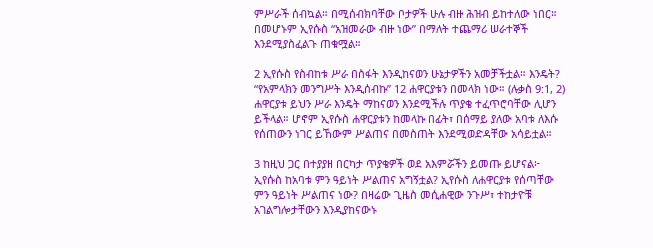ምሥራች ሰብኳል። በሚሰብክባቸው ቦታዎች ሁሉ ብዙ ሕዝብ ይከተለው ነበር። በመሆኑም ኢየሱስ “አዝመራው ብዙ ነው” በማለት ተጨማሪ ሠራተኞች እንደሚያስፈልጉ ጠቁሟል።

2 ኢየሱስ የስብከቱ ሥራ በስፋት እንዲከናወን ሁኔታዎችን አመቻችቷል። እንዴት? “የአምላክን መንግሥት እንዲሰብኩ” 12 ሐዋርያቱን በመላክ ነው። (ሉቃስ 9:1, 2) ሐዋርያቱ ይህን ሥራ እንዴት ማከናወን እንደሚችሉ ጥያቄ ተፈጥሮባቸው ሊሆን ይችላል። ሆኖም ኢየሱስ ሐዋርያቱን ከመላኩ በፊት፣ በሰማይ ያለው አባቱ ለእሱ የሰጠውን ነገር ይኸውም ሥልጠና በመስጠት እንደሚወድዳቸው አሳይቷል።

3 ከዚህ ጋር በተያያዘ በርካታ ጥያቄዎች ወደ አእምሯችን ይመጡ ይሆናል፦ ኢየሱስ ከአባቱ ምን ዓይነት ሥልጠና አግኝቷል? ኢየሱስ ለሐዋርያቱ የሰጣቸው ምን ዓይነት ሥልጠና ነው? በዛሬው ጊዜስ መሲሐዊው ንጉሥ፣ ተከታዮቹ አገልግሎታቸውን እንዲያከናውኑ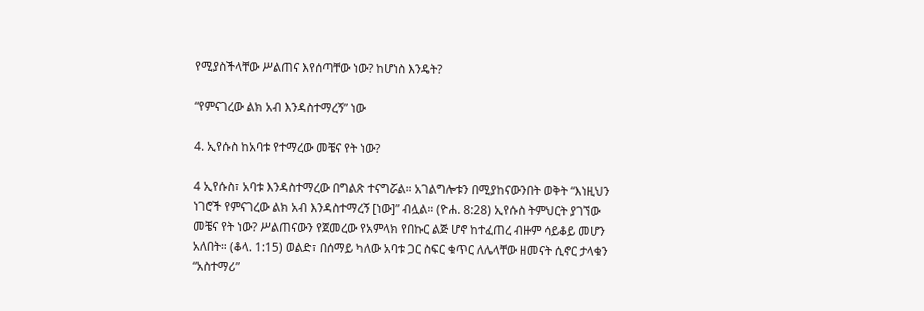የሚያስችላቸው ሥልጠና እየሰጣቸው ነው? ከሆነስ እንዴት?

“የምናገረው ልክ አብ እንዳስተማረኝ” ነው

4. ኢየሱስ ከአባቱ የተማረው መቼና የት ነው?

4 ኢየሱስ፣ አባቱ እንዳስተማረው በግልጽ ተናግሯል። አገልግሎቱን በሚያከናውንበት ወቅት “እነዚህን ነገሮች የምናገረው ልክ አብ እንዳስተማረኝ [ነው]” ብሏል። (ዮሐ. 8:28) ኢየሱስ ትምህርት ያገኘው መቼና የት ነው? ሥልጠናውን የጀመረው የአምላክ የበኩር ልጅ ሆኖ ከተፈጠረ ብዙም ሳይቆይ መሆን አለበት። (ቆላ. 1:15) ወልድ፣ በሰማይ ካለው አባቱ ጋር ስፍር ቁጥር ለሌላቸው ዘመናት ሲኖር ታላቁን “አስተማሪ”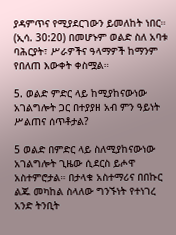ያዳምጥና የሚያደርገውን ይመለከት ነበር። (ኢሳ. 30:20) በመሆኑም ወልድ ስለ አባቱ ባሕርያት፣ ሥራዎችና ዓላማዎች ከማንም የበለጠ እውቀት ቀስሟል።

5. ወልድ ምድር ላይ ከሚያከናውነው አገልግሎት ጋር በተያያዘ አብ ምን ዓይነት ሥልጠና ሰጥቶታል?

5 ወልድ በምድር ላይ ስለሚያከናውነው አገልግሎት ጊዜው ሲደርስ ይሖዋ አስተምሮታል። በታላቁ አስተማሪና በበኩር ልጁ መካከል ስላለው ግንኙነት የተነገረ አንድ ትንቢት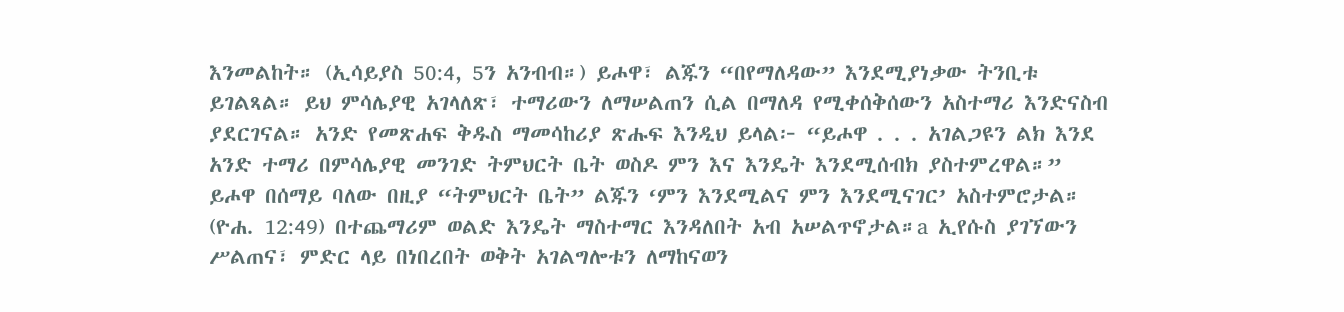እንመልከት። (ኢሳይያስ 50:4, 5ን አንብብ።) ይሖዋ፣ ልጁን “በየማለዳው” እንደሚያነቃው ትንቢቱ ይገልጻል። ይህ ምሳሌያዊ አገላለጽ፣ ተማሪውን ለማሠልጠን ሲል በማለዳ የሚቀሰቅሰውን አስተማሪ እንድናስብ ያደርገናል። አንድ የመጽሐፍ ቅዱስ ማመሳከሪያ ጽሑፍ እንዲህ ይላል፦ “ይሖዋ . . . አገልጋዩን ልክ እንደ አንድ ተማሪ በምሳሌያዊ መንገድ ትምህርት ቤት ወስዶ ምን እና እንዴት እንደሚሰብክ ያስተምረዋል።” ይሖዋ በሰማይ ባለው በዚያ “ትምህርት ቤት” ልጁን ‘ምን እንደሚልና ምን እንደሚናገር’ አስተምሮታል። (ዮሐ. 12:49) በተጨማሪም ወልድ እንዴት ማስተማር እንዳለበት አብ አሠልጥኖታል።a ኢየሱስ ያገኘውን ሥልጠና፣ ምድር ላይ በነበረበት ወቅት አገልግሎቱን ለማከናወን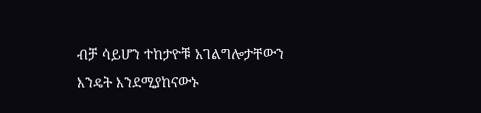ብቻ ሳይሆን ተከታዮቹ አገልግሎታቸውን እንዴት እንደሚያከናውኑ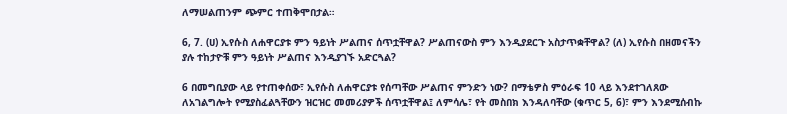ለማሠልጠንም ጭምር ተጠቅሞበታል።

6, 7. (ሀ) ኢየሱስ ለሐዋርያቱ ምን ዓይነት ሥልጠና ሰጥቷቸዋል? ሥልጠናውስ ምን እንዲያደርጉ አስታጥቋቸዋል? (ለ) ኢየሱስ በዘመናችን ያሉ ተከታዮቹ ምን ዓይነት ሥልጠና እንዲያገኙ አድርጓል?

6 በመግቢያው ላይ የተጠቀሰው፣ ኢየሱስ ለሐዋርያቱ የሰጣቸው ሥልጠና ምንድን ነው? በማቴዎስ ምዕራፍ 10 ላይ እንደተገለጸው ለአገልግሎት የሚያስፈልጓቸውን ዝርዝር መመሪያዎች ሰጥቷቸዋል፤ ለምሳሌ፣ የት መስበክ እንዳለባቸው (ቁጥር 5, 6)፣ ምን እንደሚሰብኩ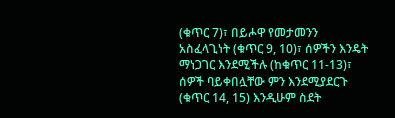(ቁጥር 7)፣ በይሖዋ የመታመንን አስፈላጊነት (ቁጥር 9, 10)፣ ሰዎችን እንዴት ማነጋገር እንደሚችሉ (ከቁጥር 11-13)፣ ሰዎች ባይቀበሏቸው ምን እንደሚያደርጉ (ቁጥር 14, 15) እንዲሁም ስደት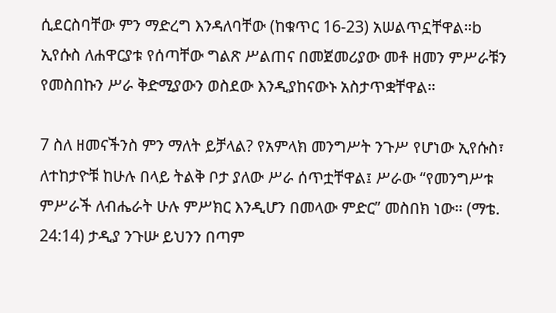ሲደርስባቸው ምን ማድረግ እንዳለባቸው (ከቁጥር 16-23) አሠልጥኗቸዋል።b ኢየሱስ ለሐዋርያቱ የሰጣቸው ግልጽ ሥልጠና በመጀመሪያው መቶ ዘመን ምሥራቹን የመስበኩን ሥራ ቅድሚያውን ወስደው እንዲያከናውኑ አስታጥቋቸዋል።

7 ስለ ዘመናችንስ ምን ማለት ይቻላል? የአምላክ መንግሥት ንጉሥ የሆነው ኢየሱስ፣ ለተከታዮቹ ከሁሉ በላይ ትልቅ ቦታ ያለው ሥራ ሰጥቷቸዋል፤ ሥራው “የመንግሥቱ ምሥራች ለብሔራት ሁሉ ምሥክር እንዲሆን በመላው ምድር” መስበክ ነው። (ማቴ. 24:14) ታዲያ ንጉሡ ይህንን በጣም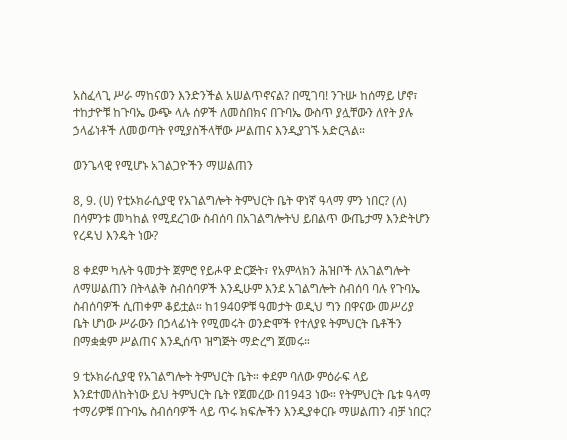አስፈላጊ ሥራ ማከናወን እንድንችል አሠልጥኖናል? በሚገባ! ንጉሡ ከሰማይ ሆኖ፣ ተከታዮቹ ከጉባኤ ውጭ ላሉ ሰዎች ለመስበክና በጉባኤ ውስጥ ያሏቸውን ለየት ያሉ ኃላፊነቶች ለመወጣት የሚያስችላቸው ሥልጠና እንዲያገኙ አድርጓል።

ወንጌላዊ የሚሆኑ አገልጋዮችን ማሠልጠን

8, 9. (ሀ) የቲኦክራሲያዊ የአገልግሎት ትምህርት ቤት ዋነኛ ዓላማ ምን ነበር? (ለ) በሳምንቱ መካከል የሚደረገው ስብሰባ በአገልግሎትህ ይበልጥ ውጤታማ እንድትሆን የረዳህ እንዴት ነው?

8 ቀደም ካሉት ዓመታት ጀምሮ የይሖዋ ድርጅት፣ የአምላክን ሕዝቦች ለአገልግሎት ለማሠልጠን በትላልቅ ስብሰባዎች እንዲሁም እንደ አገልግሎት ስብሰባ ባሉ የጉባኤ ስብሰባዎች ሲጠቀም ቆይቷል። ከ1940ዎቹ ዓመታት ወዲህ ግን በዋናው መሥሪያ ቤት ሆነው ሥራውን በኃላፊነት የሚመሩት ወንድሞች የተለያዩ ትምህርት ቤቶችን በማቋቋም ሥልጠና እንዲሰጥ ዝግጅት ማድረግ ጀመሩ።

9 ቲኦክራሲያዊ የአገልግሎት ትምህርት ቤት። ቀደም ባለው ምዕራፍ ላይ እንደተመለከትነው ይህ ትምህርት ቤት የጀመረው በ1943 ነው። የትምህርት ቤቱ ዓላማ ተማሪዎቹ በጉባኤ ስብሰባዎች ላይ ጥሩ ክፍሎችን እንዲያቀርቡ ማሠልጠን ብቻ ነበር?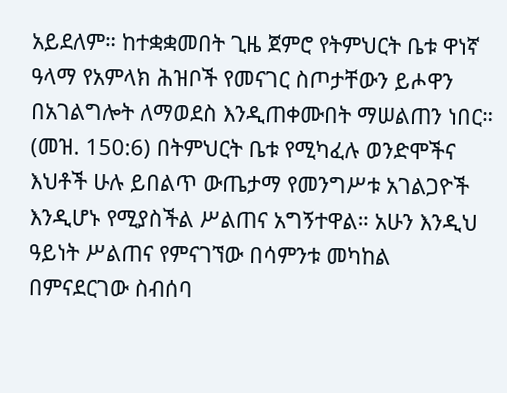አይደለም። ከተቋቋመበት ጊዜ ጀምሮ የትምህርት ቤቱ ዋነኛ ዓላማ የአምላክ ሕዝቦች የመናገር ስጦታቸውን ይሖዋን በአገልግሎት ለማወደስ እንዲጠቀሙበት ማሠልጠን ነበር። (መዝ. 150:6) በትምህርት ቤቱ የሚካፈሉ ወንድሞችና እህቶች ሁሉ ይበልጥ ውጤታማ የመንግሥቱ አገልጋዮች እንዲሆኑ የሚያስችል ሥልጠና አግኝተዋል። አሁን እንዲህ ዓይነት ሥልጠና የምናገኘው በሳምንቱ መካከል በምናደርገው ስብሰባ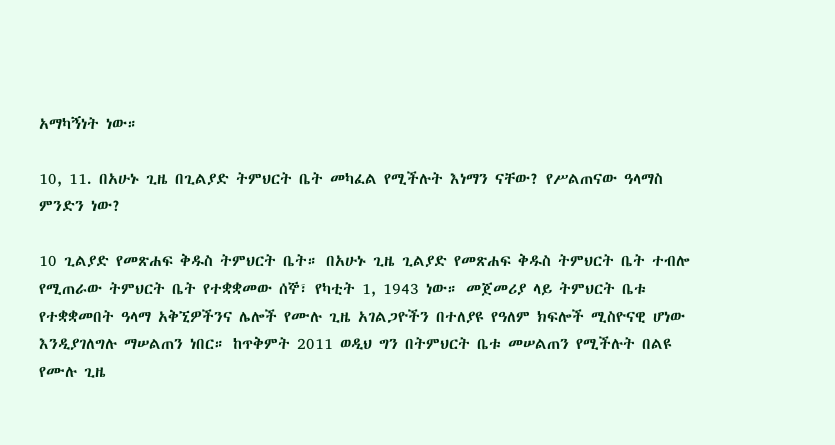አማካኝነት ነው።

10, 11. በአሁኑ ጊዜ በጊልያድ ትምህርት ቤት መካፈል የሚችሉት እነማን ናቸው? የሥልጠናው ዓላማስ ምንድን ነው?

10 ጊልያድ የመጽሐፍ ቅዱስ ትምህርት ቤት። በአሁኑ ጊዜ ጊልያድ የመጽሐፍ ቅዱስ ትምህርት ቤት ተብሎ የሚጠራው ትምህርት ቤት የተቋቋመው ሰኞ፣ የካቲት 1, 1943 ነው። መጀመሪያ ላይ ትምህርት ቤቱ የተቋቋመበት ዓላማ አቅኚዎችንና ሌሎች የሙሉ ጊዜ አገልጋዮችን በተለያዩ የዓለም ክፍሎች ሚስዮናዊ ሆነው እንዲያገለግሉ ማሠልጠን ነበር። ከጥቅምት 2011 ወዲህ ግን በትምህርት ቤቱ መሠልጠን የሚችሉት በልዩ የሙሉ ጊዜ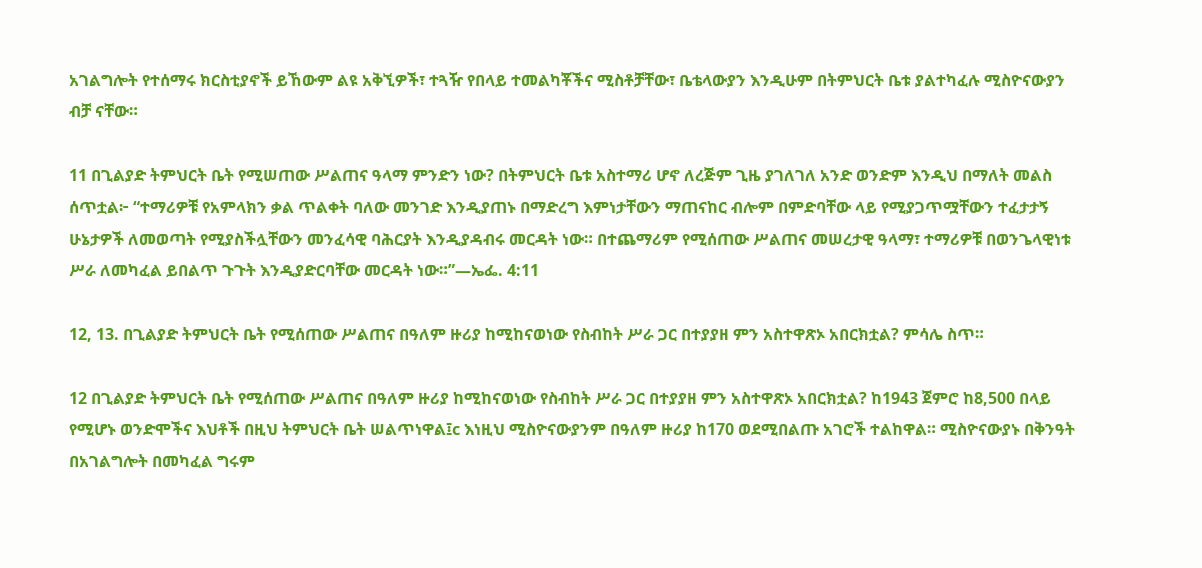አገልግሎት የተሰማሩ ክርስቲያኖች ይኸውም ልዩ አቅኚዎች፣ ተጓዥ የበላይ ተመልካቾችና ሚስቶቻቸው፣ ቤቴላውያን እንዲሁም በትምህርት ቤቱ ያልተካፈሉ ሚስዮናውያን ብቻ ናቸው።

11 በጊልያድ ትምህርት ቤት የሚሠጠው ሥልጠና ዓላማ ምንድን ነው? በትምህርት ቤቱ አስተማሪ ሆኖ ለረጅም ጊዜ ያገለገለ አንድ ወንድም እንዲህ በማለት መልስ ሰጥቷል፦ “ተማሪዎቹ የአምላክን ቃል ጥልቀት ባለው መንገድ እንዲያጠኑ በማድረግ እምነታቸውን ማጠናከር ብሎም በምድባቸው ላይ የሚያጋጥሟቸውን ተፈታታኝ ሁኔታዎች ለመወጣት የሚያስችሏቸውን መንፈሳዊ ባሕርያት እንዲያዳብሩ መርዳት ነው። በተጨማሪም የሚሰጠው ሥልጠና መሠረታዊ ዓላማ፣ ተማሪዎቹ በወንጌላዊነቱ ሥራ ለመካፈል ይበልጥ ጉጉት እንዲያድርባቸው መርዳት ነው።”—ኤፌ. 4:11

12, 13. በጊልያድ ትምህርት ቤት የሚሰጠው ሥልጠና በዓለም ዙሪያ ከሚከናወነው የስብከት ሥራ ጋር በተያያዘ ምን አስተዋጽኦ አበርክቷል? ምሳሌ ስጥ።

12 በጊልያድ ትምህርት ቤት የሚሰጠው ሥልጠና በዓለም ዙሪያ ከሚከናወነው የስብከት ሥራ ጋር በተያያዘ ምን አስተዋጽኦ አበርክቷል? ከ1943 ጀምሮ ከ8,500 በላይ የሚሆኑ ወንድሞችና እህቶች በዚህ ትምህርት ቤት ሠልጥነዋል፤c እነዚህ ሚስዮናውያንም በዓለም ዙሪያ ከ170 ወደሚበልጡ አገሮች ተልከዋል። ሚስዮናውያኑ በቅንዓት በአገልግሎት በመካፈል ግሩም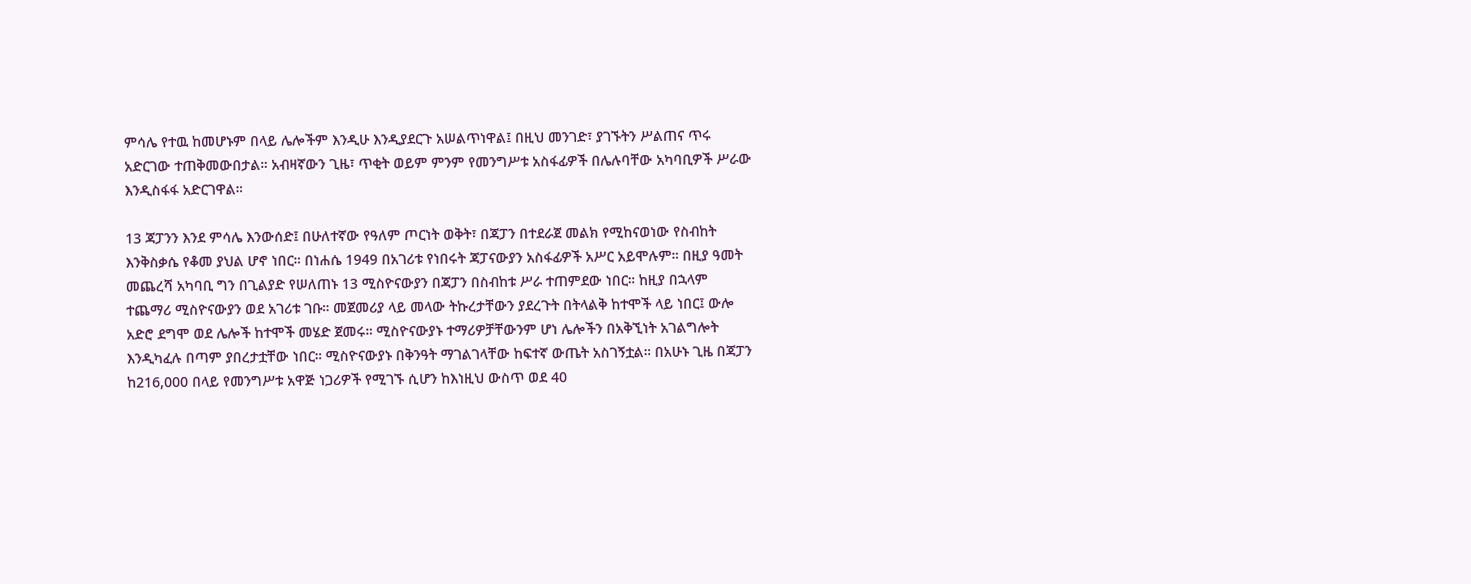ምሳሌ የተዉ ከመሆኑም በላይ ሌሎችም እንዲሁ እንዲያደርጉ አሠልጥነዋል፤ በዚህ መንገድ፣ ያገኙትን ሥልጠና ጥሩ አድርገው ተጠቅመውበታል። አብዛኛውን ጊዜ፣ ጥቂት ወይም ምንም የመንግሥቱ አስፋፊዎች በሌሉባቸው አካባቢዎች ሥራው እንዲስፋፋ አድርገዋል።

13 ጃፓንን እንደ ምሳሌ እንውሰድ፤ በሁለተኛው የዓለም ጦርነት ወቅት፣ በጃፓን በተደራጀ መልክ የሚከናወነው የስብከት እንቅስቃሴ የቆመ ያህል ሆኖ ነበር። በነሐሴ 1949 በአገሪቱ የነበሩት ጃፓናውያን አስፋፊዎች አሥር አይሞሉም። በዚያ ዓመት መጨረሻ አካባቢ ግን በጊልያድ የሠለጠኑ 13 ሚስዮናውያን በጃፓን በስብከቱ ሥራ ተጠምደው ነበር። ከዚያ በኋላም ተጨማሪ ሚስዮናውያን ወደ አገሪቱ ገቡ። መጀመሪያ ላይ መላው ትኩረታቸውን ያደረጉት በትላልቅ ከተሞች ላይ ነበር፤ ውሎ አድሮ ደግሞ ወደ ሌሎች ከተሞች መሄድ ጀመሩ። ሚስዮናውያኑ ተማሪዎቻቸውንም ሆነ ሌሎችን በአቅኚነት አገልግሎት እንዲካፈሉ በጣም ያበረታቷቸው ነበር። ሚስዮናውያኑ በቅንዓት ማገልገላቸው ከፍተኛ ውጤት አስገኝቷል። በአሁኑ ጊዜ በጃፓን ከ216,000 በላይ የመንግሥቱ አዋጅ ነጋሪዎች የሚገኙ ሲሆን ከእነዚህ ውስጥ ወደ 40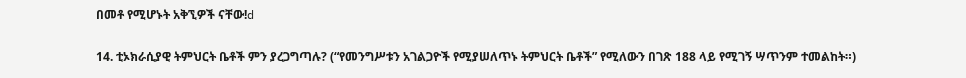በመቶ የሚሆኑት አቅኚዎች ናቸው!d

14. ቲኦክራሲያዊ ትምህርት ቤቶች ምን ያረጋግጣሉ? (“የመንግሥቱን አገልጋዮች የሚያሠለጥኑ ትምህርት ቤቶች” የሚለውን በገጽ 188 ላይ የሚገኝ ሣጥንም ተመልከት።)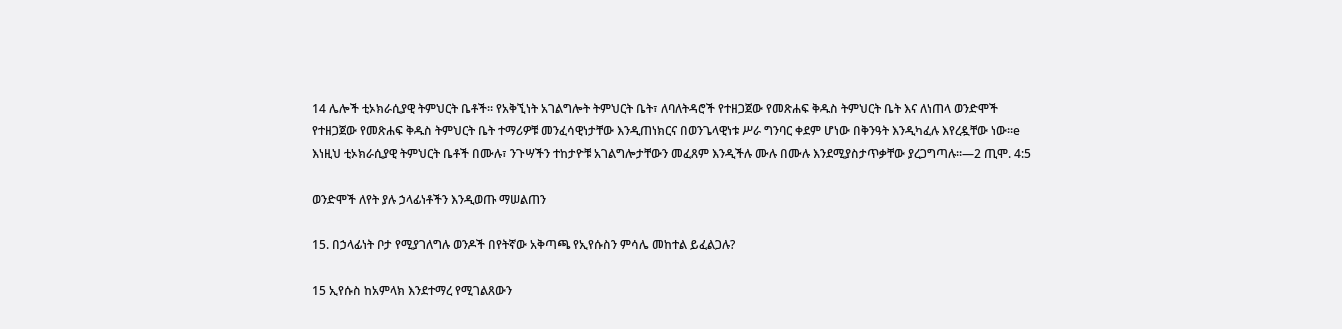14 ሌሎች ቲኦክራሲያዊ ትምህርት ቤቶች። የአቅኚነት አገልግሎት ትምህርት ቤት፣ ለባለትዳሮች የተዘጋጀው የመጽሐፍ ቅዱስ ትምህርት ቤት እና ለነጠላ ወንድሞች የተዘጋጀው የመጽሐፍ ቅዱስ ትምህርት ቤት ተማሪዎቹ መንፈሳዊነታቸው እንዲጠነክርና በወንጌላዊነቱ ሥራ ግንባር ቀደም ሆነው በቅንዓት እንዲካፈሉ እየረዷቸው ነው።e እነዚህ ቲኦክራሲያዊ ትምህርት ቤቶች በሙሉ፣ ንጉሣችን ተከታዮቹ አገልግሎታቸውን መፈጸም እንዲችሉ ሙሉ በሙሉ እንደሚያስታጥቃቸው ያረጋግጣሉ።—2 ጢሞ. 4:5

ወንድሞች ለየት ያሉ ኃላፊነቶችን እንዲወጡ ማሠልጠን

15. በኃላፊነት ቦታ የሚያገለግሉ ወንዶች በየትኛው አቅጣጫ የኢየሱስን ምሳሌ መከተል ይፈልጋሉ?

15 ኢየሱስ ከአምላክ እንደተማረ የሚገልጸውን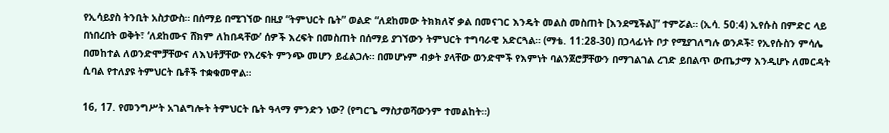የኢሳይያስ ትንቢት አስታውስ። በሰማይ በሚገኘው በዚያ “ትምህርት ቤት” ወልድ “ለደከመው ትክክለኛ ቃል በመናገር እንዴት መልስ መስጠት [እንደሚችል]” ተምሯል። (ኢሳ. 50:4) ኢየሱስ በምድር ላይ በነበረበት ወቅት፣ ‘ለደከሙና ሸክም ለከበዳቸው’ ሰዎች እረፍት በመስጠት በሰማይ ያገኘውን ትምህርት ተግባራዊ አድርጓል። (ማቴ. 11:28-30) በኃላፊነት ቦታ የሚያገለግሉ ወንዶች፣ የኢየሱስን ምሳሌ በመከተል ለወንድሞቻቸውና ለእህቶቻቸው የእረፍት ምንጭ መሆን ይፈልጋሉ። በመሆኑም ብቃት ያላቸው ወንድሞች የእምነት ባልንጀሮቻቸውን በማገልገል ረገድ ይበልጥ ውጤታማ እንዲሆኑ ለመርዳት ሲባል የተለያዩ ትምህርት ቤቶች ተቋቁመዋል።

16, 17. የመንግሥት አገልግሎት ትምህርት ቤት ዓላማ ምንድን ነው? (የግርጌ ማስታወሻውንም ተመልከት።)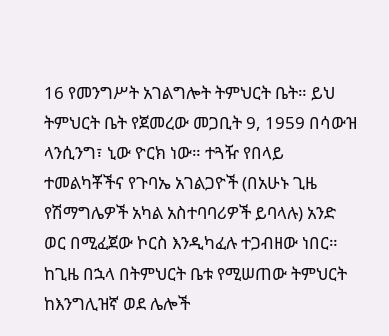16 የመንግሥት አገልግሎት ትምህርት ቤት። ይህ ትምህርት ቤት የጀመረው መጋቢት 9, 1959 በሳውዝ ላንሲንግ፣ ኒው ዮርክ ነው። ተጓዥ የበላይ ተመልካቾችና የጉባኤ አገልጋዮች (በአሁኑ ጊዜ የሽማግሌዎች አካል አስተባባሪዎች ይባላሉ) አንድ ወር በሚፈጀው ኮርስ እንዲካፈሉ ተጋብዘው ነበር። ከጊዜ በኋላ በትምህርት ቤቱ የሚሠጠው ትምህርት ከእንግሊዝኛ ወደ ሌሎች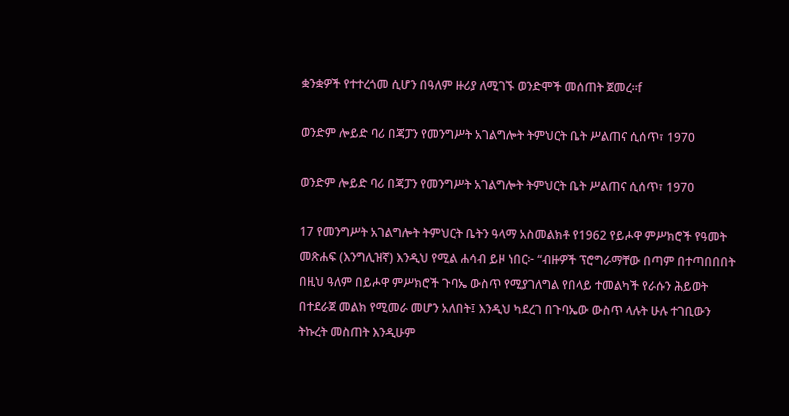ቋንቋዎች የተተረጎመ ሲሆን በዓለም ዙሪያ ለሚገኙ ወንድሞች መሰጠት ጀመረ።f

ወንድም ሎይድ ባሪ በጃፓን የመንግሥት አገልግሎት ትምህርት ቤት ሥልጠና ሲሰጥ፣ 1970

ወንድም ሎይድ ባሪ በጃፓን የመንግሥት አገልግሎት ትምህርት ቤት ሥልጠና ሲሰጥ፣ 1970

17 የመንግሥት አገልግሎት ትምህርት ቤትን ዓላማ አስመልክቶ የ1962 የይሖዋ ምሥክሮች የዓመት መጽሐፍ (እንግሊዝኛ) እንዲህ የሚል ሐሳብ ይዞ ነበር፦ “ብዙዎች ፕሮግራማቸው በጣም በተጣበበበት በዚህ ዓለም በይሖዋ ምሥክሮች ጉባኤ ውስጥ የሚያገለግል የበላይ ተመልካች የራሱን ሕይወት በተደራጀ መልክ የሚመራ መሆን አለበት፤ እንዲህ ካደረገ በጉባኤው ውስጥ ላሉት ሁሉ ተገቢውን ትኩረት መስጠት እንዲሁም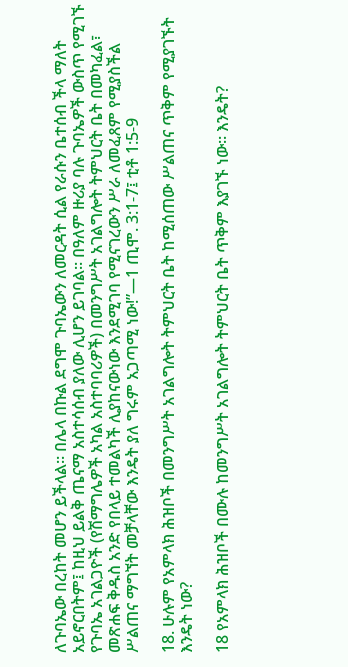ለጉባኤው በረከት መሆን ይችላል። በሌላ በኩል ደግሞ ጉባኤውን ለመርዳት ሲል የራሱን ቤተሰብ ችላ ማለት አይኖርበትም፤ ከዚህ ይልቅ ጤናማ አስተሳሰብ ያለው ሊሆን ይገባል። በዓለም ዙሪያ ባሉ ጉባኤዎች ውስጥ የሚገኙ የጉባኤ አገልጋዮች (የሽማግሌዎች አካል አስተባባሪዎች) በመንግሥት አገልግሎት ትምህርት ቤት በመካፈል፣ መጽሐፍ ቅዱስ አንድ የበላይ ተመልካች ሊያከናውነው እንደሚገባ የሚናገረውን ሥራ ለመፈጸም የሚያስችል ሥልጠና ማግኘት መቻላቸው እንዴት ያለ ግሩም አጋጣሚ ነው!”—1 ጢሞ. 3:1-7፤ ቲቶ 1:5-9

18. ሁሉም የአምላክ ሕዝቦች በመንግሥት አገልግሎት ትምህርት ቤት ከሚሰጠው ሥልጠና ጥቅም የሚያገኙት እንዴት ነው?

18 የአምላክ ሕዝቦች በሙሉ ከመንግሥት አገልግሎት ትምህርት ቤት ጥቅም እያገኙ ነው። እንዴት?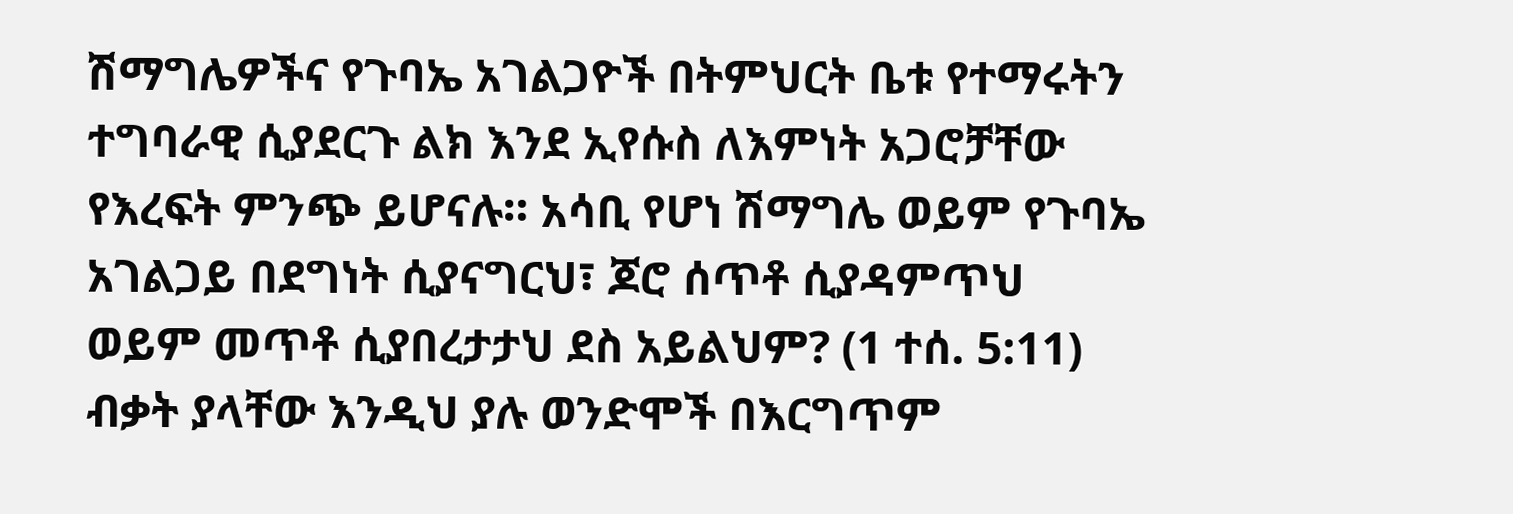ሽማግሌዎችና የጉባኤ አገልጋዮች በትምህርት ቤቱ የተማሩትን ተግባራዊ ሲያደርጉ ልክ እንደ ኢየሱስ ለእምነት አጋሮቻቸው የእረፍት ምንጭ ይሆናሉ። አሳቢ የሆነ ሽማግሌ ወይም የጉባኤ አገልጋይ በደግነት ሲያናግርህ፣ ጆሮ ሰጥቶ ሲያዳምጥህ ወይም መጥቶ ሲያበረታታህ ደስ አይልህም? (1 ተሰ. 5:11) ብቃት ያላቸው እንዲህ ያሉ ወንድሞች በእርግጥም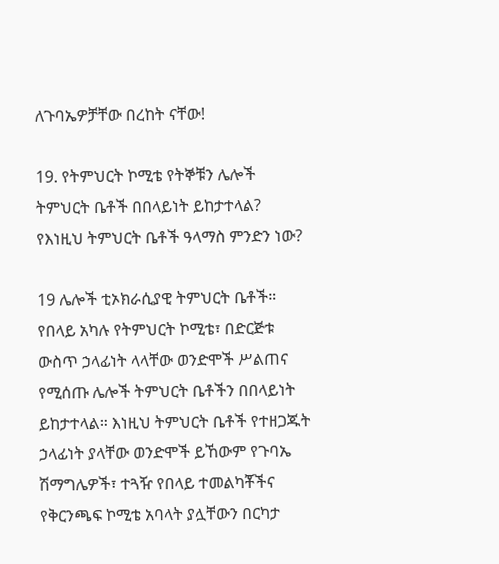ለጉባኤዎቻቸው በረከት ናቸው!

19. የትምህርት ኮሚቴ የትኞቹን ሌሎች ትምህርት ቤቶች በበላይነት ይከታተላል? የእነዚህ ትምህርት ቤቶች ዓላማስ ምንድን ነው?

19 ሌሎች ቲኦክራሲያዊ ትምህርት ቤቶች። የበላይ አካሉ የትምህርት ኮሚቴ፣ በድርጅቱ ውስጥ ኃላፊነት ላላቸው ወንድሞች ሥልጠና የሚሰጡ ሌሎች ትምህርት ቤቶችን በበላይነት ይከታተላል። እነዚህ ትምህርት ቤቶች የተዘጋጁት ኃላፊነት ያላቸው ወንድሞች ይኸውም የጉባኤ ሽማግሌዎች፣ ተጓዥ የበላይ ተመልካቾችና የቅርንጫፍ ኮሚቴ አባላት ያሏቸውን በርካታ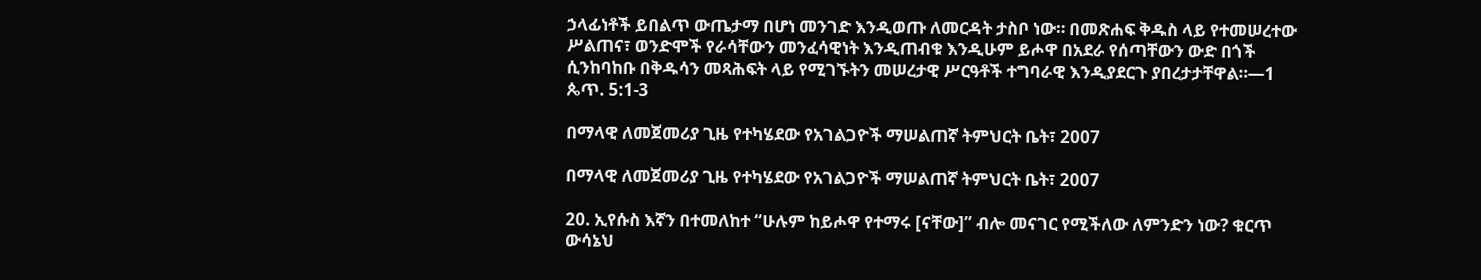ኃላፊነቶች ይበልጥ ውጤታማ በሆነ መንገድ እንዲወጡ ለመርዳት ታስቦ ነው። በመጽሐፍ ቅዱስ ላይ የተመሠረተው ሥልጠና፣ ወንድሞች የራሳቸውን መንፈሳዊነት እንዲጠብቁ እንዲሁም ይሖዋ በአደራ የሰጣቸውን ውድ በጎች ሲንከባከቡ በቅዱሳን መጻሕፍት ላይ የሚገኙትን መሠረታዊ ሥርዓቶች ተግባራዊ እንዲያደርጉ ያበረታታቸዋል።—1 ጴጥ. 5:1-3

በማላዊ ለመጀመሪያ ጊዜ የተካሄደው የአገልጋዮች ማሠልጠኛ ትምህርት ቤት፣ 2007

በማላዊ ለመጀመሪያ ጊዜ የተካሄደው የአገልጋዮች ማሠልጠኛ ትምህርት ቤት፣ 2007

20. ኢየሱስ እኛን በተመለከተ “ሁሉም ከይሖዋ የተማሩ [ናቸው]” ብሎ መናገር የሚችለው ለምንድን ነው? ቁርጥ ውሳኔህ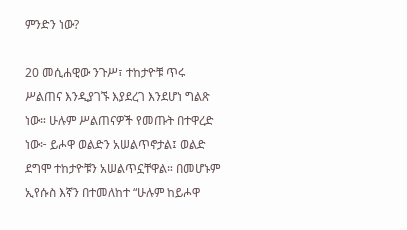ምንድን ነው?

20 መሲሐዊው ንጉሥ፣ ተከታዮቹ ጥሩ ሥልጠና እንዲያገኙ እያደረገ እንደሆነ ግልጽ ነው። ሁሉም ሥልጠናዎች የመጡት በተዋረድ ነው፦ ይሖዋ ወልድን አሠልጥኖታል፤ ወልድ ደግሞ ተከታዮቹን አሠልጥኗቸዋል። በመሆኑም ኢየሱስ እኛን በተመለከተ “ሁሉም ከይሖዋ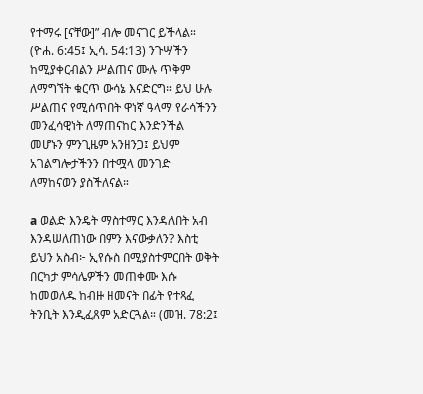የተማሩ [ናቸው]” ብሎ መናገር ይችላል። (ዮሐ. 6:45፤ ኢሳ. 54:13) ንጉሣችን ከሚያቀርብልን ሥልጠና ሙሉ ጥቅም ለማግኘት ቁርጥ ውሳኔ እናድርግ። ይህ ሁሉ ሥልጠና የሚሰጥበት ዋነኛ ዓላማ የራሳችንን መንፈሳዊነት ለማጠናከር እንድንችል መሆኑን ምንጊዜም አንዘንጋ፤ ይህም አገልግሎታችንን በተሟላ መንገድ ለማከናወን ያስችለናል።

a ወልድ እንዴት ማስተማር እንዳለበት አብ እንዳሠለጠነው በምን እናውቃለን? እስቲ ይህን አስብ፦ ኢየሱስ በሚያስተምርበት ወቅት በርካታ ምሳሌዎችን መጠቀሙ እሱ ከመወለዱ ከብዙ ዘመናት በፊት የተጻፈ ትንቢት እንዲፈጸም አድርጓል። (መዝ. 78:2፤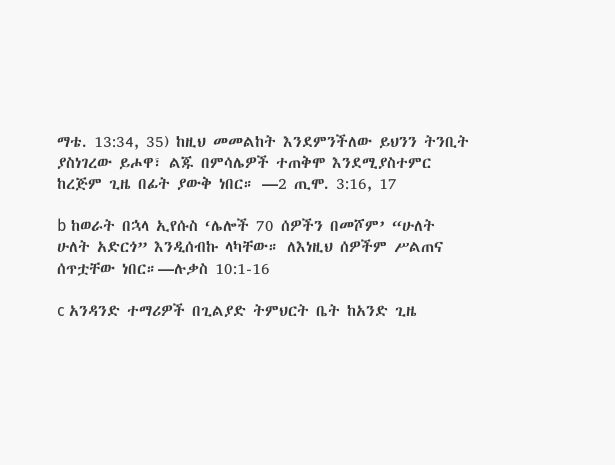ማቴ. 13:34, 35) ከዚህ መመልከት እንደምንችለው ይህንን ትንቢት ያስነገረው ይሖዋ፣ ልጁ በምሳሌዎች ተጠቅሞ እንደሚያስተምር ከረጅም ጊዜ በፊት ያውቅ ነበር። —2 ጢሞ. 3:16, 17

b ከወራት በኋላ ኢየሱስ ‘ሌሎች 70 ሰዎችን በመሾም’ “ሁለት ሁለት አድርጎ” እንዲሰብኩ ላካቸው። ለእነዚህ ሰዎችም ሥልጠና ሰጥቷቸው ነበር።—ሉቃስ 10:1-16

c አንዳንድ ተማሪዎች በጊልያድ ትምህርት ቤት ከአንድ ጊዜ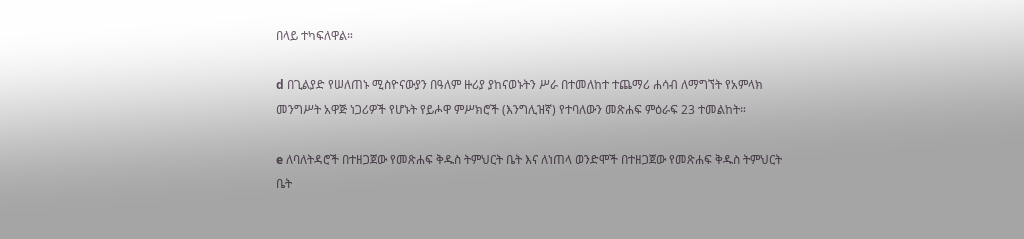በላይ ተካፍለዋል።

d በጊልያድ የሠለጠኑ ሚስዮናውያን በዓለም ዙሪያ ያከናወኑትን ሥራ በተመለከተ ተጨማሪ ሐሳብ ለማግኘት የአምላክ መንግሥት አዋጅ ነጋሪዎች የሆኑት የይሖዋ ምሥክሮች (እንግሊዝኛ) የተባለውን መጽሐፍ ምዕራፍ 23 ተመልከት።

e ለባለትዳሮች በተዘጋጀው የመጽሐፍ ቅዱስ ትምህርት ቤት እና ለነጠላ ወንድሞች በተዘጋጀው የመጽሐፍ ቅዱስ ትምህርት ቤት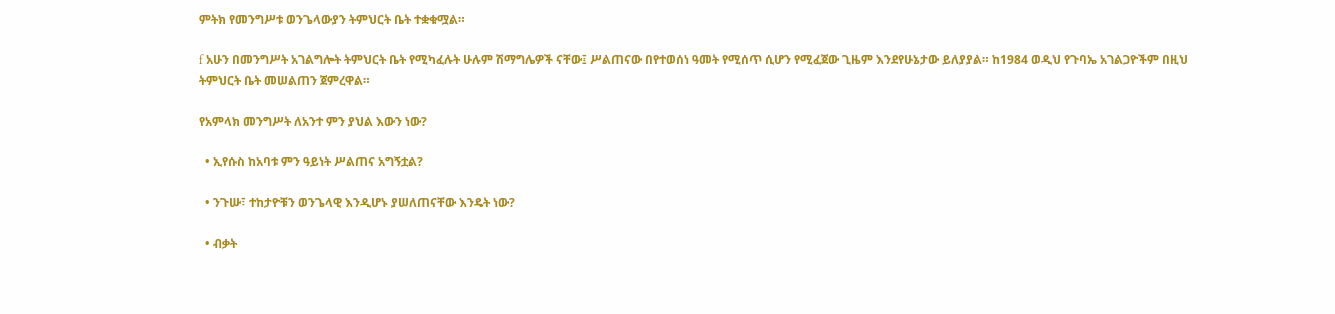ምትክ የመንግሥቱ ወንጌላውያን ትምህርት ቤት ተቋቁሟል።

f አሁን በመንግሥት አገልግሎት ትምህርት ቤት የሚካፈሉት ሁሉም ሽማግሌዎች ናቸው፤ ሥልጠናው በየተወሰነ ዓመት የሚሰጥ ሲሆን የሚፈጀው ጊዜም እንደየሁኔታው ይለያያል። ከ1984 ወዲህ የጉባኤ አገልጋዮችም በዚህ ትምህርት ቤት መሠልጠን ጀምረዋል።

የአምላክ መንግሥት ለአንተ ምን ያህል እውን ነው?

  • ኢየሱስ ከአባቱ ምን ዓይነት ሥልጠና አግኝቷል?

  • ንጉሡ፣ ተከታዮቹን ወንጌላዊ እንዲሆኑ ያሠለጠናቸው እንዴት ነው?

  • ብቃት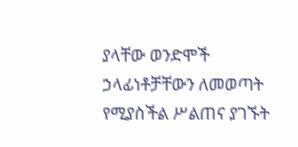ያላቸው ወንድሞች ኃላፊነቶቻቸውን ለመወጣት የሚያስችል ሥልጠና ያገኙት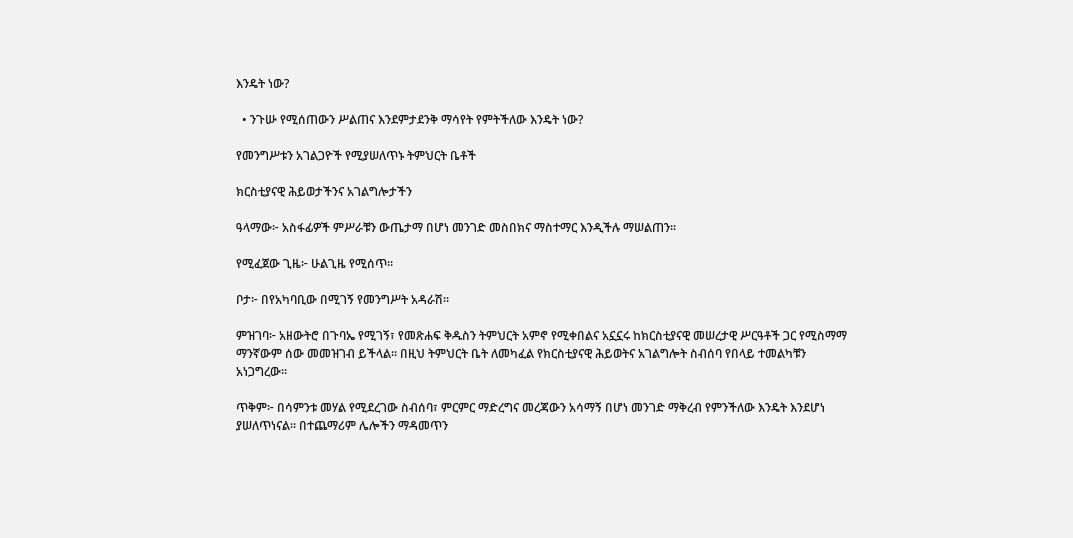እንዴት ነው?

  • ንጉሡ የሚሰጠውን ሥልጠና እንደምታደንቅ ማሳየት የምትችለው እንዴት ነው?

የመንግሥቱን አገልጋዮች የሚያሠለጥኑ ትምህርት ቤቶች

ክርስቲያናዊ ሕይወታችንና አገልግሎታችን

ዓላማው፦ አስፋፊዎች ምሥራቹን ውጤታማ በሆነ መንገድ መስበክና ማስተማር እንዲችሉ ማሠልጠን።

የሚፈጀው ጊዜ፦ ሁልጊዜ የሚሰጥ።

ቦታ፦ በየአካባቢው በሚገኝ የመንግሥት አዳራሽ።

ምዝገባ፦ አዘውትሮ በጉባኤ የሚገኝ፣ የመጽሐፍ ቅዱስን ትምህርት አምኖ የሚቀበልና አኗኗሩ ከክርስቲያናዊ መሠረታዊ ሥርዓቶች ጋር የሚስማማ ማንኛውም ሰው መመዝገብ ይችላል። በዚህ ትምህርት ቤት ለመካፈል የክርስቲያናዊ ሕይወትና አገልግሎት ስብሰባ የበላይ ተመልካቹን አነጋግረው።

ጥቅም፦ በሳምንቱ መሃል የሚደረገው ስብሰባ፣ ምርምር ማድረግና መረጃውን አሳማኝ በሆነ መንገድ ማቅረብ የምንችለው እንዴት እንደሆነ ያሠለጥነናል። በተጨማሪም ሌሎችን ማዳመጥን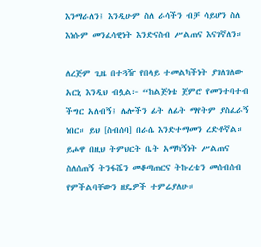እንማራለን፤ እንዲሁም ስለ ራሳችን ብቻ ሳይሆን ስለ እነሱም መንፈሳዊነት እንድናስብ ሥልጠና እናገኛለን።

ለረጅም ጊዜ በተጓዥ የበላይ ተመልካችነት ያገለገለው አርኒ እንዲህ ብሏል፦ “ከልጅነቴ ጀምሮ የመንተባተብ ችግር አለብኝ፤ ሌሎችን ፊት ለፊት ማየትም ያስፈራኝ ነበር። ይህ [ስብሰባ] በራሴ እንድተማመን ረድቶኛል። ይሖዋ በዚህ ትምህርት ቤት አማካኝነት ሥልጠና ስለሰጠኝ ትንፋሼን መቆጣጠርና ትኩረቴን መሰብሰብ የምችልባቸውን ዘዴዎች ተምሬያለሁ።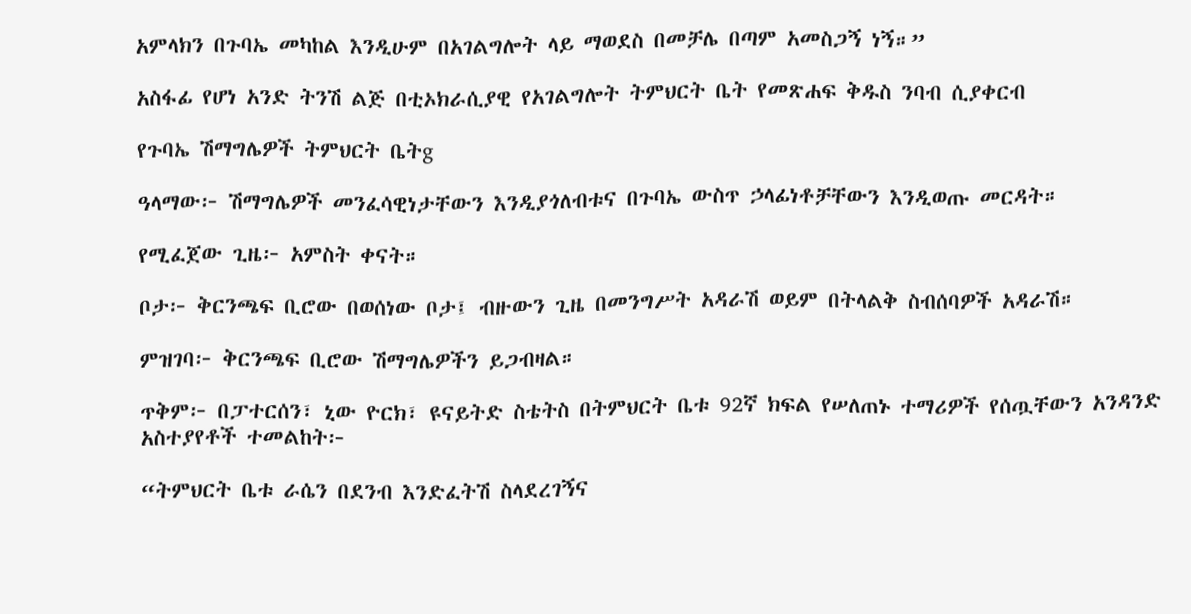አምላክን በጉባኤ መካከል እንዲሁም በአገልግሎት ላይ ማወደስ በመቻሌ በጣም አመስጋኝ ነኝ።”

አስፋፊ የሆነ አንድ ትንሽ ልጅ በቲኦክራሲያዊ የአገልግሎት ትምህርት ቤት የመጽሐፍ ቅዱስ ንባብ ሲያቀርብ

የጉባኤ ሽማግሌዎች ትምህርት ቤትg

ዓላማው፦ ሽማግሌዎች መንፈሳዊነታቸውን እንዲያጎለብቱና በጉባኤ ውስጥ ኃላፊነቶቻቸውን እንዲወጡ መርዳት።

የሚፈጀው ጊዜ፦ አምስት ቀናት።

ቦታ፦ ቅርንጫፍ ቢሮው በወሰነው ቦታ፤ ብዙውን ጊዜ በመንግሥት አዳራሽ ወይም በትላልቅ ስብሰባዎች አዳራሽ።

ምዝገባ፦ ቅርንጫፍ ቢሮው ሽማግሌዎችን ይጋብዛል።

ጥቅም፦ በፓተርሰን፣ ኒው ዮርክ፣ ዩናይትድ ስቴትስ በትምህርት ቤቱ 92ኛ ክፍል የሠለጠኑ ተማሪዎች የሰጧቸውን አንዳንድ አስተያየቶች ተመልከት፦

“ትምህርት ቤቱ ራሴን በደንብ እንድፈትሽ ስላደረገኝና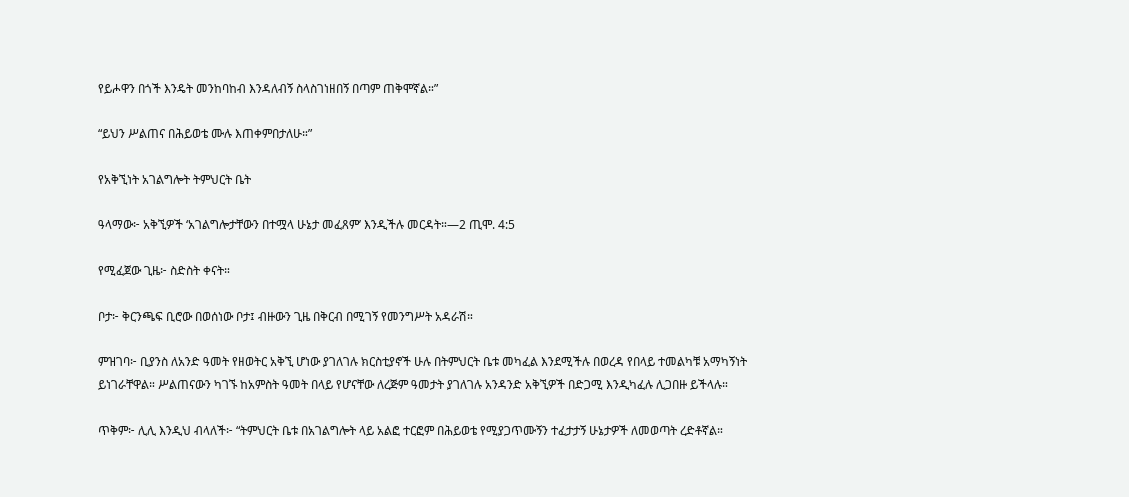የይሖዋን በጎች እንዴት መንከባከብ እንዳለብኝ ስላስገነዘበኝ በጣም ጠቅሞኛል።”

“ይህን ሥልጠና በሕይወቴ ሙሉ እጠቀምበታለሁ።”

የአቅኚነት አገልግሎት ትምህርት ቤት

ዓላማው፦ አቅኚዎች ‘አገልግሎታቸውን በተሟላ ሁኔታ መፈጸም’ እንዲችሉ መርዳት።—2 ጢሞ. 4:5

የሚፈጀው ጊዜ፦ ስድስት ቀናት።

ቦታ፦ ቅርንጫፍ ቢሮው በወሰነው ቦታ፤ ብዙውን ጊዜ በቅርብ በሚገኝ የመንግሥት አዳራሽ።

ምዝገባ፦ ቢያንስ ለአንድ ዓመት የዘወትር አቅኚ ሆነው ያገለገሉ ክርስቲያኖች ሁሉ በትምህርት ቤቱ መካፈል እንደሚችሉ በወረዳ የበላይ ተመልካቹ አማካኝነት ይነገራቸዋል። ሥልጠናውን ካገኙ ከአምስት ዓመት በላይ የሆናቸው ለረጅም ዓመታት ያገለገሉ አንዳንድ አቅኚዎች በድጋሚ እንዲካፈሉ ሊጋበዙ ይችላሉ።

ጥቅም፦ ሊሊ እንዲህ ብላለች፦ “ትምህርት ቤቱ በአገልግሎት ላይ አልፎ ተርፎም በሕይወቴ የሚያጋጥሙኝን ተፈታታኝ ሁኔታዎች ለመወጣት ረድቶኛል።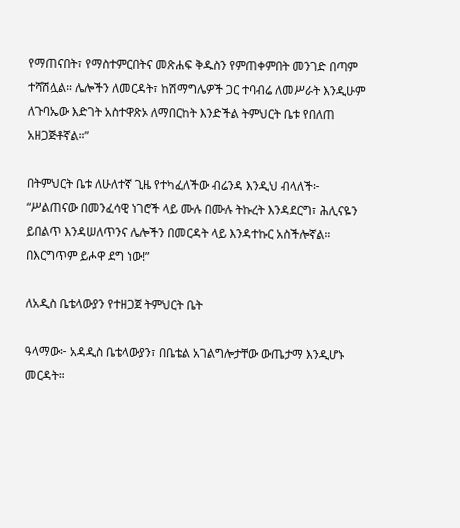የማጠናበት፣ የማስተምርበትና መጽሐፍ ቅዱስን የምጠቀምበት መንገድ በጣም ተሻሽሏል። ሌሎችን ለመርዳት፣ ከሽማግሌዎች ጋር ተባብሬ ለመሥራት እንዲሁም ለጉባኤው እድገት አስተዋጽኦ ለማበርከት እንድችል ትምህርት ቤቱ የበለጠ አዘጋጅቶኛል።”

በትምህርት ቤቱ ለሁለተኛ ጊዜ የተካፈለችው ብሬንዳ እንዲህ ብላለች፦ “ሥልጠናው በመንፈሳዊ ነገሮች ላይ ሙሉ በሙሉ ትኩረት እንዳደርግ፣ ሕሊናዬን ይበልጥ እንዳሠለጥንና ሌሎችን በመርዳት ላይ እንዳተኩር አስችሎኛል። በእርግጥም ይሖዋ ደግ ነው!”

ለአዲስ ቤቴላውያን የተዘጋጀ ትምህርት ቤት

ዓላማው፦ አዳዲስ ቤቴላውያን፣ በቤቴል አገልግሎታቸው ውጤታማ እንዲሆኑ መርዳት።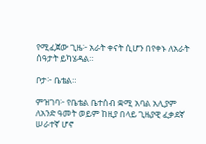የሚፈጀው ጊዜ፦ አራት ቀናት ሲሆን በየቀኑ ለአራት ሰዓታት ይካሄዳል።

ቦታ፦ ቤቴል።

ምዝገባ፦ የቤቴል ቤተሰብ ቋሚ አባል አሊያም ለአንድ ዓመት ወይም ከዚያ በላይ ጊዜያዊ ፈቃደኛ ሠራተኛ ሆኖ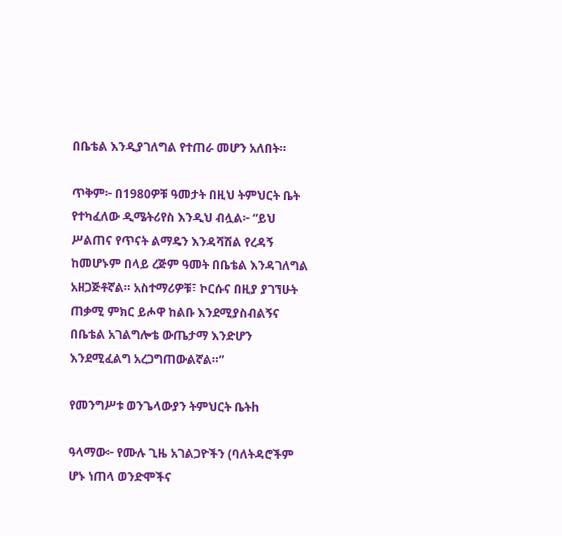በቤቴል እንዲያገለግል የተጠራ መሆን አለበት።

ጥቅም፦ በ1980ዎቹ ዓመታት በዚህ ትምህርት ቤት የተካፈለው ዲሜትሪየስ እንዲህ ብሏል፦ “ይህ ሥልጠና የጥናት ልማዴን እንዳሻሽል የረዳኝ ከመሆኑም በላይ ረጅም ዓመት በቤቴል እንዳገለግል አዘጋጅቶኛል። አስተማሪዎቹ፣ ኮርሱና በዚያ ያገኘሁት ጠቃሚ ምክር ይሖዋ ከልቡ እንደሚያስብልኝና በቤቴል አገልግሎቴ ውጤታማ እንድሆን እንደሚፈልግ አረጋግጠውልኛል።”

የመንግሥቱ ወንጌላውያን ትምህርት ቤትh

ዓላማው፦ የሙሉ ጊዜ አገልጋዮችን (ባለትዳሮችም ሆኑ ነጠላ ወንድሞችና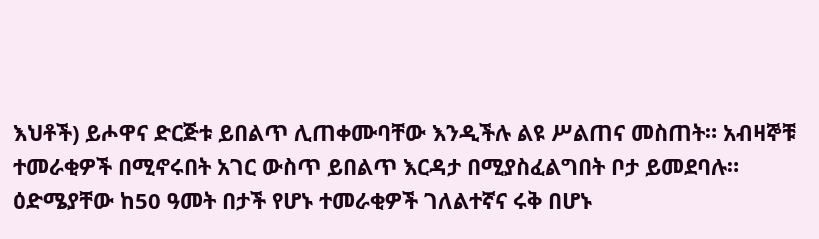እህቶች) ይሖዋና ድርጅቱ ይበልጥ ሊጠቀሙባቸው እንዲችሉ ልዩ ሥልጠና መስጠት። አብዛኞቹ ተመራቂዎች በሚኖሩበት አገር ውስጥ ይበልጥ እርዳታ በሚያስፈልግበት ቦታ ይመደባሉ። ዕድሜያቸው ከ50 ዓመት በታች የሆኑ ተመራቂዎች ገለልተኛና ሩቅ በሆኑ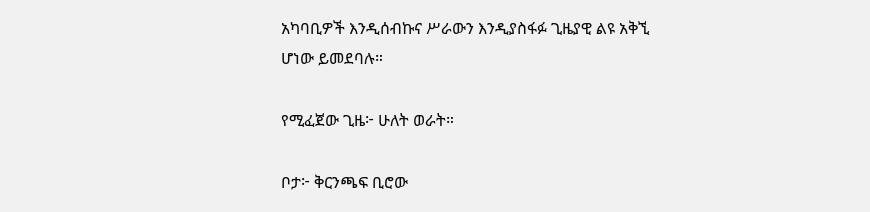አካባቢዎች እንዲሰብኩና ሥራውን እንዲያስፋፉ ጊዜያዊ ልዩ አቅኚ ሆነው ይመደባሉ።

የሚፈጀው ጊዜ፦ ሁለት ወራት።

ቦታ፦ ቅርንጫፍ ቢሮው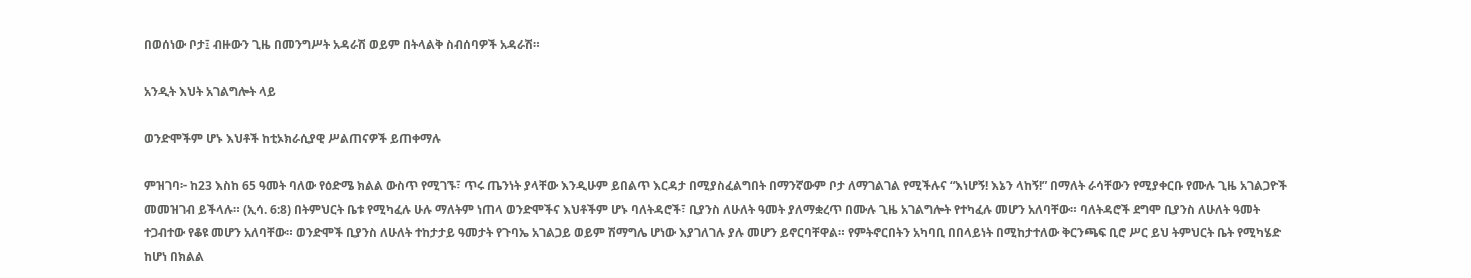በወሰነው ቦታ፤ ብዙውን ጊዜ በመንግሥት አዳራሽ ወይም በትላልቅ ስብሰባዎች አዳራሽ።

አንዲት እህት አገልግሎት ላይ

ወንድሞችም ሆኑ እህቶች ከቲኦክራሲያዊ ሥልጠናዎች ይጠቀማሉ

ምዝገባ፦ ከ23 እስከ 65 ዓመት ባለው የዕድሜ ክልል ውስጥ የሚገኙ፣ ጥሩ ጤንነት ያላቸው እንዲሁም ይበልጥ እርዳታ በሚያስፈልግበት በማንኛውም ቦታ ለማገልገል የሚችሉና “እነሆኝ! እኔን ላከኝ!” በማለት ራሳቸውን የሚያቀርቡ የሙሉ ጊዜ አገልጋዮች መመዝገብ ይችላሉ። (ኢሳ. 6:8) በትምህርት ቤቱ የሚካፈሉ ሁሉ ማለትም ነጠላ ወንድሞችና እህቶችም ሆኑ ባለትዳሮች፣ ቢያንስ ለሁለት ዓመት ያለማቋረጥ በሙሉ ጊዜ አገልግሎት የተካፈሉ መሆን አለባቸው። ባለትዳሮች ደግሞ ቢያንስ ለሁለት ዓመት ተጋብተው የቆዩ መሆን አለባቸው። ወንድሞች ቢያንስ ለሁለት ተከታታይ ዓመታት የጉባኤ አገልጋይ ወይም ሽማግሌ ሆነው እያገለገሉ ያሉ መሆን ይኖርባቸዋል። የምትኖርበትን አካባቢ በበላይነት በሚከታተለው ቅርንጫፍ ቢሮ ሥር ይህ ትምህርት ቤት የሚካሄድ ከሆነ በክልል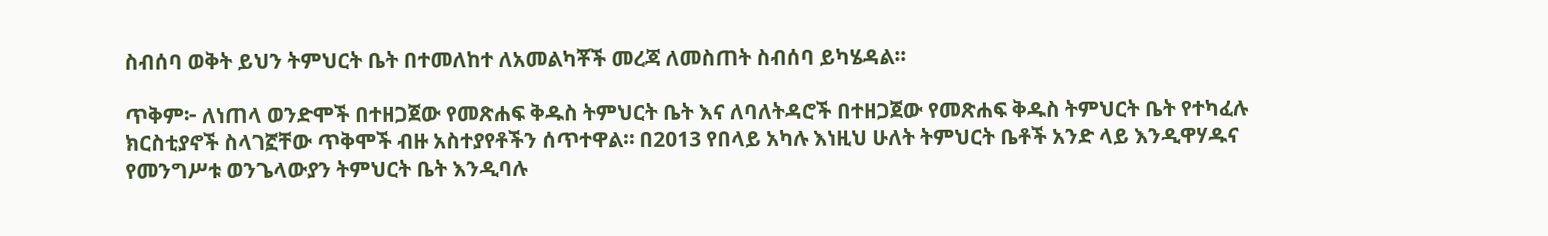ስብሰባ ወቅት ይህን ትምህርት ቤት በተመለከተ ለአመልካቾች መረጃ ለመስጠት ስብሰባ ይካሄዳል።

ጥቅም፦ ለነጠላ ወንድሞች በተዘጋጀው የመጽሐፍ ቅዱስ ትምህርት ቤት እና ለባለትዳሮች በተዘጋጀው የመጽሐፍ ቅዱስ ትምህርት ቤት የተካፈሉ ክርስቲያኖች ስላገኟቸው ጥቅሞች ብዙ አስተያየቶችን ሰጥተዋል። በ2013 የበላይ አካሉ እነዚህ ሁለት ትምህርት ቤቶች አንድ ላይ እንዲዋሃዱና የመንግሥቱ ወንጌላውያን ትምህርት ቤት እንዲባሉ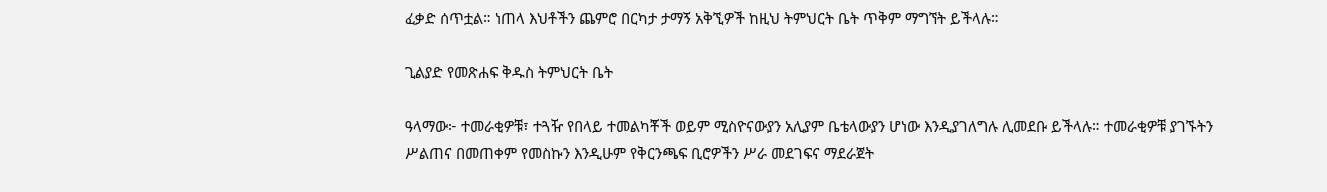ፈቃድ ሰጥቷል። ነጠላ እህቶችን ጨምሮ በርካታ ታማኝ አቅኚዎች ከዚህ ትምህርት ቤት ጥቅም ማግኘት ይችላሉ።

ጊልያድ የመጽሐፍ ቅዱስ ትምህርት ቤት

ዓላማው፦ ተመራቂዎቹ፣ ተጓዥ የበላይ ተመልካቾች ወይም ሚስዮናውያን አሊያም ቤቴላውያን ሆነው እንዲያገለግሉ ሊመደቡ ይችላሉ። ተመራቂዎቹ ያገኙትን ሥልጠና በመጠቀም የመስኩን እንዲሁም የቅርንጫፍ ቢሮዎችን ሥራ መደገፍና ማደራጀት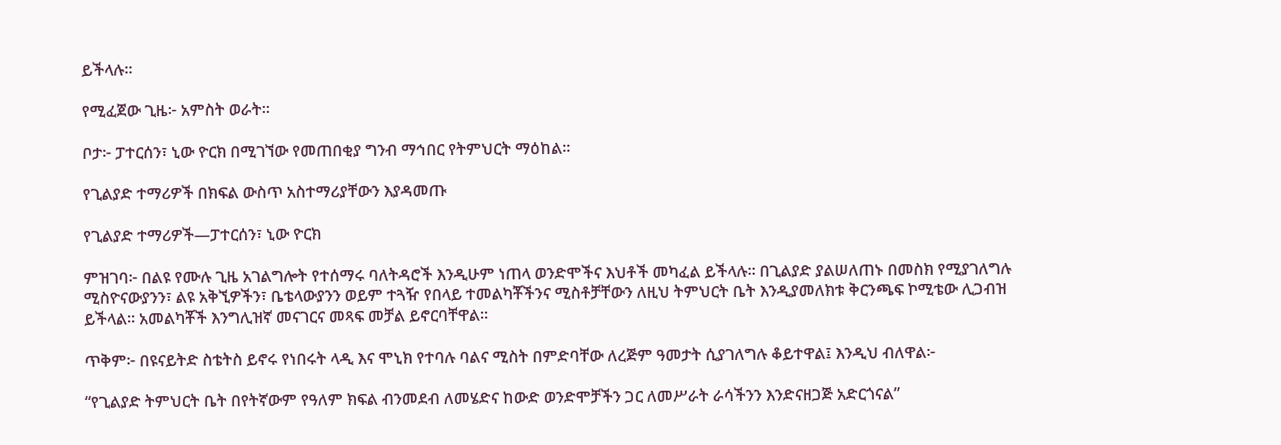ይችላሉ።

የሚፈጀው ጊዜ፦ አምስት ወራት።

ቦታ፦ ፓተርሰን፣ ኒው ዮርክ በሚገኘው የመጠበቂያ ግንብ ማኅበር የትምህርት ማዕከል።

የጊልያድ ተማሪዎች በክፍል ውስጥ አስተማሪያቸውን እያዳመጡ

የጊልያድ ተማሪዎች—ፓተርሰን፣ ኒው ዮርክ

ምዝገባ፦ በልዩ የሙሉ ጊዜ አገልግሎት የተሰማሩ ባለትዳሮች እንዲሁም ነጠላ ወንድሞችና እህቶች መካፈል ይችላሉ። በጊልያድ ያልሠለጠኑ በመስክ የሚያገለግሉ ሚስዮናውያንን፣ ልዩ አቅኚዎችን፣ ቤቴላውያንን ወይም ተጓዥ የበላይ ተመልካቾችንና ሚስቶቻቸውን ለዚህ ትምህርት ቤት እንዲያመለክቱ ቅርንጫፍ ኮሚቴው ሊጋብዝ ይችላል። አመልካቾች እንግሊዝኛ መናገርና መጻፍ መቻል ይኖርባቸዋል።

ጥቅም፦ በዩናይትድ ስቴትስ ይኖሩ የነበሩት ላዲ እና ሞኒክ የተባሉ ባልና ሚስት በምድባቸው ለረጅም ዓመታት ሲያገለግሉ ቆይተዋል፤ እንዲህ ብለዋል፦

“የጊልያድ ትምህርት ቤት በየትኛውም የዓለም ክፍል ብንመደብ ለመሄድና ከውድ ወንድሞቻችን ጋር ለመሥራት ራሳችንን እንድናዘጋጅ አድርጎናል”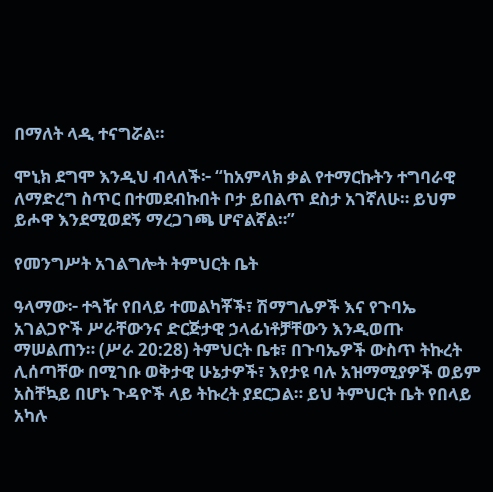በማለት ላዲ ተናግሯል።

ሞኒክ ደግሞ እንዲህ ብላለች፦ “ከአምላክ ቃል የተማርኩትን ተግባራዊ ለማድረግ ስጥር በተመደብኩበት ቦታ ይበልጥ ደስታ አገኛለሁ። ይህም ይሖዋ እንደሚወደኝ ማረጋገጫ ሆኖልኛል።”

የመንግሥት አገልግሎት ትምህርት ቤት

ዓላማው፦ ተጓዥ የበላይ ተመልካቾች፣ ሽማግሌዎች እና የጉባኤ አገልጋዮች ሥራቸውንና ድርጅታዊ ኃላፊነቶቻቸውን እንዲወጡ ማሠልጠን። (ሥራ 20:28) ትምህርት ቤቱ፣ በጉባኤዎች ውስጥ ትኩረት ሊሰጣቸው በሚገቡ ወቅታዊ ሁኔታዎች፣ እየታዩ ባሉ አዝማሚያዎች ወይም አስቸኳይ በሆኑ ጉዳዮች ላይ ትኩረት ያደርጋል። ይህ ትምህርት ቤት የበላይ አካሉ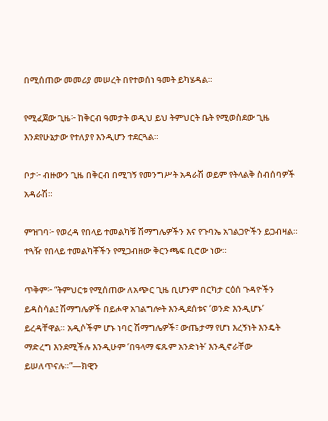በሚሰጠው መመሪያ መሠረት በየተወሰነ ዓመት ይካሄዳል።

የሚፈጀው ጊዜ፦ ከቅርብ ዓመታት ወዲህ ይህ ትምህርት ቤት የሚወስደው ጊዜ እንደየሁኔታው የተለያየ እንዲሆን ተደርጓል።

ቦታ፦ ብዙውን ጊዜ በቅርብ በሚገኝ የመንግሥት አዳራሽ ወይም የትላልቅ ስብሰባዎች አዳራሽ።

ምዝገባ፦ የወረዳ የበላይ ተመልካቹ ሽማግሌዎችን እና የጉባኤ አገልጋዮችን ይጋብዛል። ተጓዥ የበላይ ተመልካቾችን የሚጋብዘው ቅርንጫፍ ቢሮው ነው።

ጥቅም፦ “ትምህርቱ የሚሰጠው ለአጭር ጊዜ ቢሆንም በርካታ ርዕሰ ጉዳዮችን ይዳስሳል፤ ሽማግሌዎች በይሖዋ አገልግሎት እንዲደሰቱና ‘ወንድ እንዲሆኑ’ ይረዳቸዋል። አዲሶችም ሆኑ ነባር ሽማግሌዎች፣ ውጤታማ የሆነ እረኝነት እንዴት ማድረግ እንደሚችሉ እንዲሁም ‘በዓላማ ፍጹም አንድነት’ እንዲኖራቸው ይሠለጥናሉ።”—ክዊን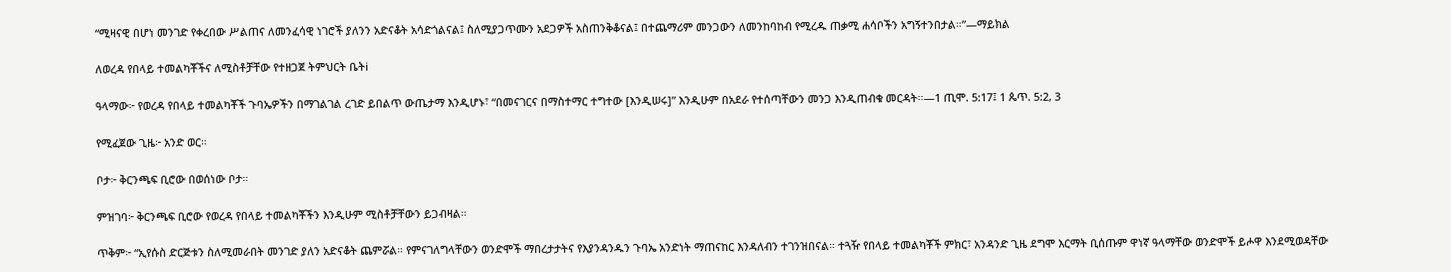“ሚዛናዊ በሆነ መንገድ የቀረበው ሥልጠና ለመንፈሳዊ ነገሮች ያለንን አድናቆት አሳድጎልናል፤ ስለሚያጋጥሙን አደጋዎች አስጠንቅቆናል፤ በተጨማሪም መንጋውን ለመንከባከብ የሚረዱ ጠቃሚ ሐሳቦችን አግኝተንበታል።”—ማይክል

ለወረዳ የበላይ ተመልካቾችና ለሚስቶቻቸው የተዘጋጀ ትምህርት ቤትi

ዓላማው፦ የወረዳ የበላይ ተመልካቾች ጉባኤዎችን በማገልገል ረገድ ይበልጥ ውጤታማ እንዲሆኑ፣ “በመናገርና በማስተማር ተግተው [እንዲሠሩ]” እንዲሁም በአደራ የተሰጣቸውን መንጋ እንዲጠብቁ መርዳት።—1 ጢሞ. 5:17፤ 1 ጴጥ. 5:2, 3

የሚፈጀው ጊዜ፦ አንድ ወር።

ቦታ፦ ቅርንጫፍ ቢሮው በወሰነው ቦታ።

ምዝገባ፦ ቅርንጫፍ ቢሮው የወረዳ የበላይ ተመልካቾችን እንዲሁም ሚስቶቻቸውን ይጋብዛል።

ጥቅም፦ “ኢየሱስ ድርጅቱን ስለሚመራበት መንገድ ያለን አድናቆት ጨምሯል። የምናገለግላቸውን ወንድሞች ማበረታታትና የእያንዳንዱን ጉባኤ አንድነት ማጠናከር እንዳለብን ተገንዝበናል። ተጓዥ የበላይ ተመልካቾች ምክር፣ አንዳንድ ጊዜ ደግሞ እርማት ቢሰጡም ዋነኛ ዓላማቸው ወንድሞች ይሖዋ እንደሚወዳቸው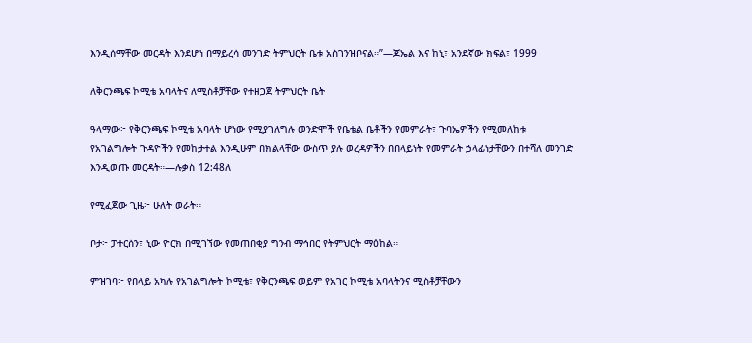እንዲሰማቸው መርዳት እንደሆነ በማይረሳ መንገድ ትምህርት ቤቱ አስገንዝቦናል።”—ጆኤል እና ከኒ፣ አንደኛው ክፍል፣ 1999

ለቅርንጫፍ ኮሚቴ አባላትና ለሚስቶቻቸው የተዘጋጀ ትምህርት ቤት

ዓላማው፦ የቅርንጫፍ ኮሚቴ አባላት ሆነው የሚያገለግሉ ወንድሞች የቤቴል ቤቶችን የመምራት፣ ጉባኤዎችን የሚመለከቱ የአገልግሎት ጉዳዮችን የመከታተል እንዲሁም በክልላቸው ውስጥ ያሉ ወረዳዎችን በበላይነት የመምራት ኃላፊነታቸውን በተሻለ መንገድ እንዲወጡ መርዳት።—ሉቃስ 12:48ለ

የሚፈጀው ጊዜ፦ ሁለት ወራት።

ቦታ፦ ፓተርሰን፣ ኒው ዮርክ በሚገኘው የመጠበቂያ ግንብ ማኅበር የትምህርት ማዕከል።

ምዝገባ፦ የበላይ አካሉ የአገልግሎት ኮሚቴ፣ የቅርንጫፍ ወይም የአገር ኮሚቴ አባላትንና ሚስቶቻቸውን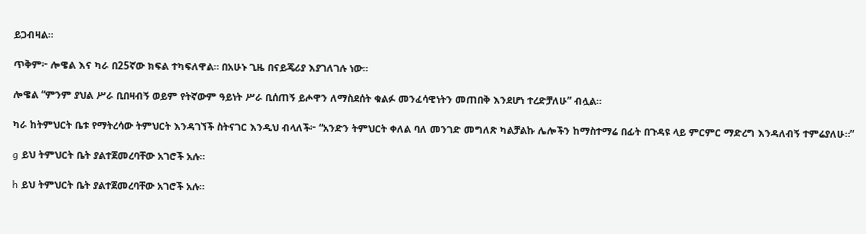ይጋብዛል።

ጥቅም፦ ሎዌል እና ካራ በ25ኛው ክፍል ተካፍለዋል። በአሁኑ ጊዜ በናይጄሪያ እያገለገሉ ነው።

ሎዌል “ምንም ያህል ሥራ ቢበዛብኝ ወይም የትኛውም ዓይነት ሥራ ቢሰጠኝ ይሖዋን ለማስደሰት ቁልፉ መንፈሳዊነትን መጠበቅ እንደሆነ ተረድቻለሁ” ብሏል።

ካራ ከትምህርት ቤቱ የማትረሳው ትምህርት እንዳገኘች ስትናገር እንዲህ ብላለች፦ “አንድን ትምህርት ቀለል ባለ መንገድ መግለጽ ካልቻልኩ ሌሎችን ከማስተማሬ በፊት በጉዳዩ ላይ ምርምር ማድረግ እንዳለብኝ ተምሬያለሁ።”

g ይህ ትምህርት ቤት ያልተጀመረባቸው አገሮች አሉ።

h ይህ ትምህርት ቤት ያልተጀመረባቸው አገሮች አሉ።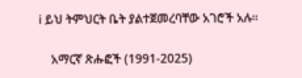i ይህ ትምህርት ቤት ያልተጀመረባቸው አገሮች አሉ።

    አማርኛ ጽሑፎች (1991-2025)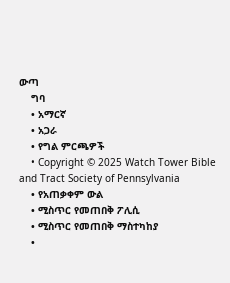ውጣ
    ግባ
    • አማርኛ
    • አጋራ
    • የግል ምርጫዎች
    • Copyright © 2025 Watch Tower Bible and Tract Society of Pennsylvania
    • የአጠቃቀም ውል
    • ሚስጥር የመጠበቅ ፖሊሲ
    • ሚስጥር የመጠበቅ ማስተካከያ
    •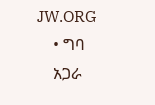JW.ORG
    • ግባ
    አጋራ